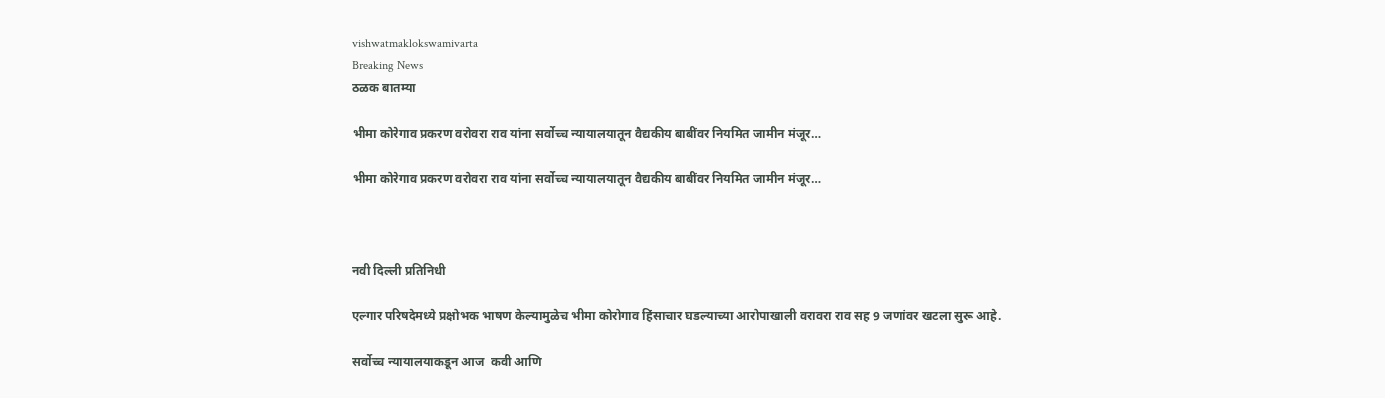vishwatmaklokswamivarta
Breaking News
ठळक बातम्या

भीमा कोरेगाव प्रकरण वरोवरा राव यांना सर्वोच्च न्यायालयातून वैद्यकीय बाबींवर नियमित जामीन मंजूर…

भीमा कोरेगाव प्रकरण वरोवरा राव यांना सर्वोच्च न्यायालयातून वैद्यकीय बाबींवर नियमित जामीन मंजूर…



नवी दिल्ली प्रतिनिधी

एल्गार परिषदेमध्ये प्रक्षोभक भाषण केल्यामुळेच भीमा कोरोगाव हिंसाचार घडल्याच्या आरोपाखाली वरावरा राव सह 9 जणांवर खटला सुरू आहे.

सर्वोच्च न्यायालयाकडून आज  कवी आणि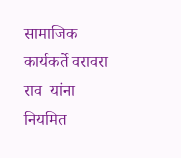सामाजिक कार्यकर्ते वरावरा राव  यांना नियमित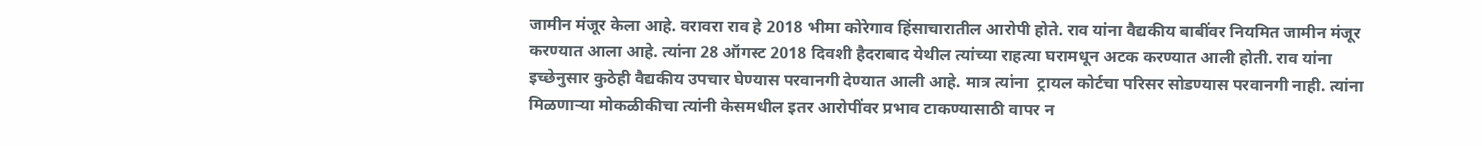जामीन मंजूर केला आहे. वरावरा राव हे 2018 भीमा कोरेगाव हिंसाचारातील आरोपी होते. राव यांना वैद्यकीय बाबींवर नियमित जामीन मंजूर करण्यात आला आहे. त्यांना 28 ऑगस्ट 2018 दिवशी हैदराबाद येथील त्यांच्या राहत्या घरामधून अटक करण्यात आली होती. राव यांना  इच्छेनुसार कुठेही वैद्यकीय उपचार घेण्यास परवानगी देण्यात आली आहे. मात्र त्यांना  ट्रायल कोर्टचा परिसर सोडण्यास परवानगी नाही. त्यांना मिळणार्‍या मोकळीकीचा त्यांनी केसमधील इतर आरोपींवर प्रभाव टाकण्यासाठी वापर न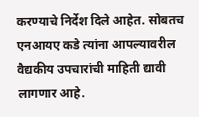करण्याचे निर्देश दिले आहेत. सोबतच एनआयए कडे त्यांना आपल्यावरील वैद्यकीय उपचारांची माहिती द्यावी लागणार आहे.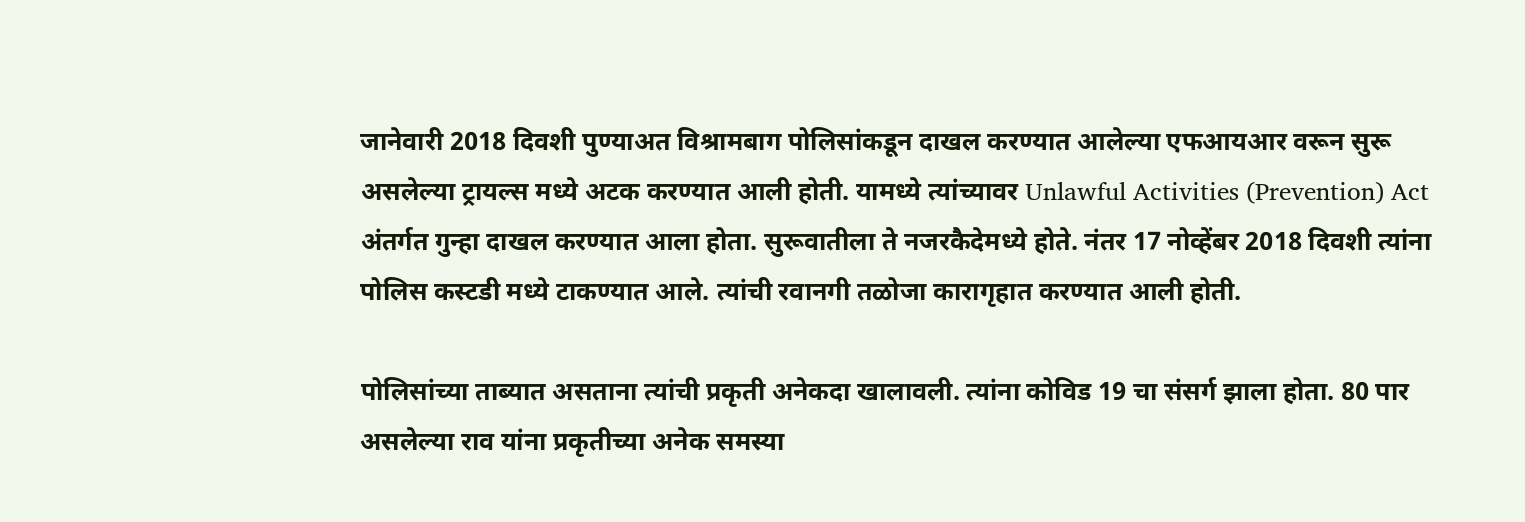जानेवारी 2018 दिवशी पुण्याअत विश्रामबाग पोलिसांकडून दाखल करण्यात आलेल्या एफआयआर वरून सुरू असलेल्या ट्रायल्स मध्ये अटक करण्यात आली होती. यामध्ये त्यांच्यावर Unlawful Activities (Prevention) Act अंतर्गत गुन्हा दाखल करण्यात आला होता. सुरूवातीला ते नजरकैदेमध्ये होते. नंतर 17 नोव्हेंबर 2018 दिवशी त्यांना पोलिस कस्टडी मध्ये टाकण्यात आले. त्यांची रवानगी तळोजा कारागृहात करण्यात आली होती.

पोलिसांच्या ताब्यात असताना त्यांची प्रकृती अनेकदा खालावली. त्यांना कोविड 19 चा संसर्ग झाला होता. 80 पार असलेल्या राव यांना प्रकृतीच्या अनेक समस्या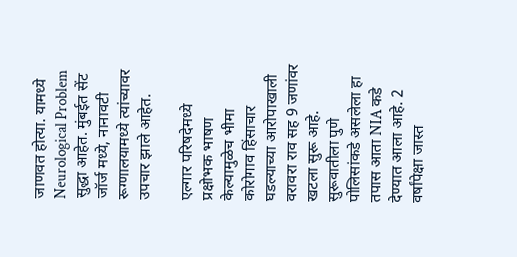जाणवत होत्या. यामध्ये Neurological Problem सुद्धा आहेत. मुंबईत सेंट जॉर्ज मध्ये, नानावटी रूग्णालयामध्ये त्यांच्यावर उपचार झाले आहेत.

एल्गार परिषदेमध्ये प्रक्षोभक भाषण केल्यामुळेच भीमा कोरोगाव हिंसाचार घडल्याच्या आरोपाखाली वरावरा राव सह 9 जणांवर खटला सुरू आहे. सुरूवातीला पुणे पोलिसांकडे असलेला हा तपास आता NIA कडे देण्यात आला आहे. 2 वर्षांपेक्षा जास्त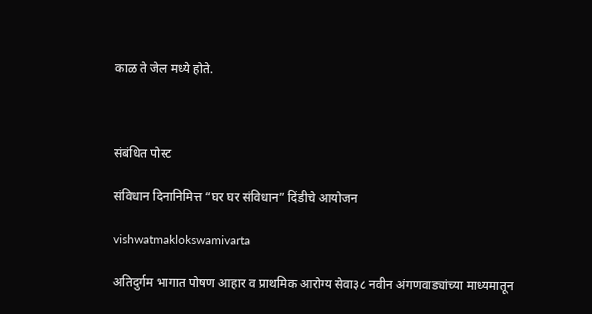काळ ते जेल मध्ये होते.



संबंधित पोस्ट

संविधान दिनानिमित्त “घर घर संविधान” दिंडीचे आयोजन

vishwatmaklokswamivarta

अतिदुर्गम भागात पोषण आहार व प्राथमिक आरोग्य सेवा३८ नवीन अंगणवाड्यांच्या माध्यमातून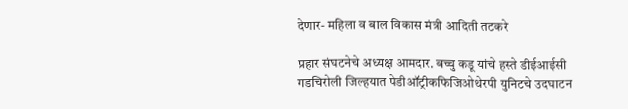देणार- महिला व बाल विकास मंत्री आदिती तटकरे

प्रहार संघटनेचे अध्यक्ष आमदार. बच्चु कडू यांचे हस्ते डीईआईसी गडचिरोली जिल्हयात पेडीऑट्रीकफिजिओथेरपी युनिटचे उदघाटन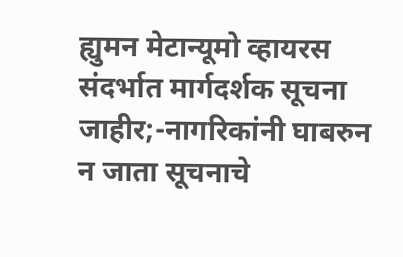ह्युमन मेटान्यूमो व्हायरस संदर्भात मार्गदर्शक सूचना जाहीर;-नागरिकांनी घाबरुन न जाता सूचनाचे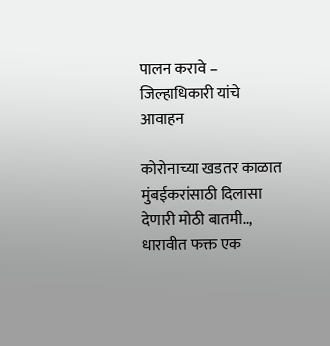पालन करावे – जिल्हाधिकारी यांचे आवाहन

कोरोनाच्या खडतर काळात मुंबईकरांसाठी दिलासा देणारी मोठी बातमी.., धारावीत फक्त एक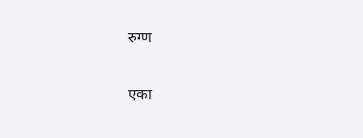रुग्ण

एका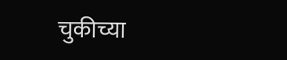चुकीच्या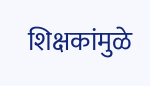शिक्षकांमुळे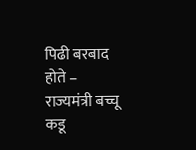पिढी बरबाद होते – राज्यमंत्री बच्चू कडू